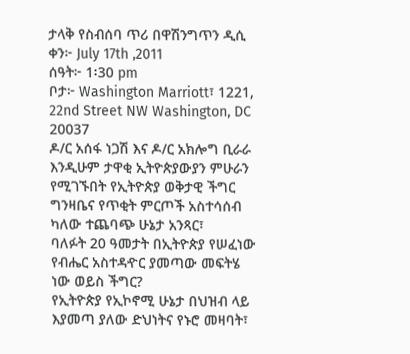ታላቅ የስብሰባ ጥሪ በዋሽንግጥን ዲሲ
ቀን፦ July 17th ,2011
ሰዓት፦ 1፡30 pm
ቦታ፦ Washington Marriott፣ 1221, 22nd Street NW Washington, DC 20037
ዶ/ር አሰፋ ነጋሽ እና ዶ/ር አክሎግ ቢራራ እንዲሁም ታዋቂ ኢትዮጵያውያን ምሁራን የሚገኙበት የኢትዮጵያ ወቅታዊ ችግር ግንዛቤና የጥቂት ምርጦች አስተሳሰብ ካለው ተጨባጭ ሁኔታ አንጻር፣
ባለፉት 20 ዓመታት በኢትዮጵያ የሠፈነው የብሔር አስተዳዯር ያመጣው መፍትሄ ነው ወይስ ችግር?
የኢትዮጵያ የኢኮኖሚ ሁኔታ በህዝብ ላይ እያመጣ ያለው ድህነትና የኑሮ መዛባት፣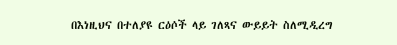በእነዚህና በተለያዩ ርዕሶች ላይ ገለጻና ውይይት ስለሚዲረግ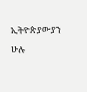ኢትዮጵያውያን ሁሉ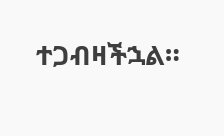ተጋብዛችኋል።